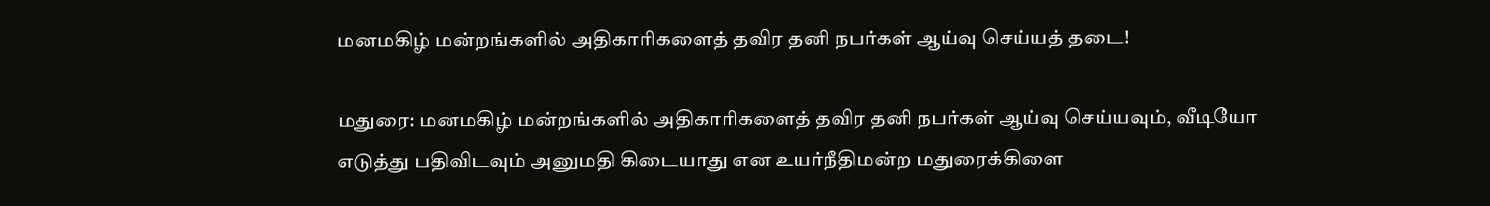மனமகிழ் மன்றங்களில் அதிகாரிகளைத் தவிர தனி நபர்கள் ஆய்வு செய்யத் தடை!

மதுரை: மனமகிழ் மன்றங்களில் அதிகாரிகளைத் தவிர தனி நபர்கள் ஆய்வு செய்யவும், வீடியோ எடுத்து பதிவிடவும் அனுமதி கிடையாது என உயர்நீதிமன்ற மதுரைக்கிளை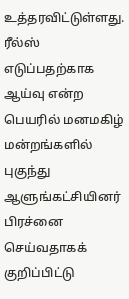உத்தரவிட்டுள்ளது. ரீல்ஸ் எடுப்பதற்காக ஆய்வு என்ற பெயரில் மனமகிழ் மன்றங்களில் புகுந்து ஆளுங்கட்சியினர் பிரச்னை செய்வதாகக் குறிப்பிட்டு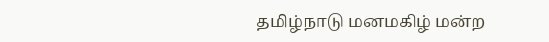தமிழ்நாடு மனமகிழ் மன்ற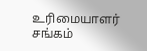உரிமையாளர் சங்கம்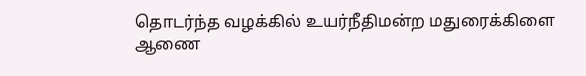தொடர்ந்த வழக்கில் உயர்நீதிமன்ற மதுரைக்கிளை ஆணை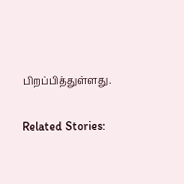பிறப்பித்துள்ளது.

Related Stories: